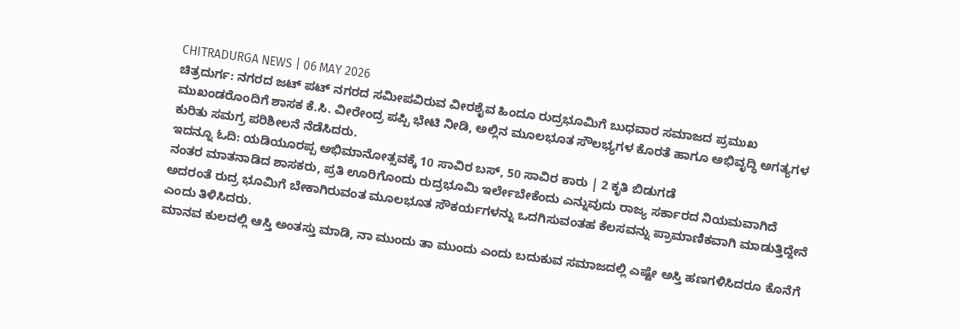CHITRADURGA NEWS | 06 MAY 2026
ಚಿತ್ರದುರ್ಗ: ನಗರದ ಜಟ್ ಪಟ್ ನಗರದ ಸಮೀಪವಿರುವ ವೀರಶೈವ ಹಿಂದೂ ರುದ್ರಭೂಮಿಗೆ ಬುಧವಾರ ಸಮಾಜದ ಪ್ರಮುಖ ಮುಖಂಡರೊಂದಿಗೆ ಶಾಸಕ ಕೆ.ಸಿ. ವೀರೇಂದ್ರ ಪಪ್ಪಿ ಭೇಟಿ ನೀಡಿ, ಅಲ್ಲಿನ ಮೂಲಭೂತ ಸೌಲಭ್ಯಗಳ ಕೊರತೆ ಹಾಗೂ ಅಭಿವೃದ್ಧಿ ಅಗತ್ಯಗಳ ಕುರಿತು ಸಮಗ್ರ ಪರಿಶೀಲನೆ ನೆಡೆಸಿದರು.
ಇದನ್ನೂ ಓದಿ: ಯಡಿಯೂರಪ್ಪ ಅಭಿಮಾನೋತ್ಸವಕ್ಕೆ 10 ಸಾವಿರ ಬಸ್, 50 ಸಾವಿರ ಕಾರು | 2 ಕೃತಿ ಬಿಡುಗಡೆ
ನಂತರ ಮಾತನಾಡಿದ ಶಾಸಕರು, ಪ್ರತಿ ಊರಿಗೊಂದು ರುದ್ರಭೂಮಿ ಇರ್ಲೇಬೇಕೆಂದು ಎನ್ನುವುದು ರಾಜ್ಯ ಸರ್ಕಾರದ ನಿಯಮವಾಗಿದೆ ಅದರಂತೆ ರುದ್ರ ಭೂಮಿಗೆ ಬೇಕಾಗಿರುವಂತ ಮೂಲಭೂತ ಸೌಕರ್ಯಗಳನ್ನು ಒದಗಿಸುವಂತಹ ಕೆಲಸವನ್ನು ಪ್ರಾಮಾಣಿಕವಾಗಿ ಮಾಡುತ್ತಿದ್ದೇನೆ ಎಂದು ತಿಳಿಸಿದರು.
ಮಾನವ ಕುಲದಲ್ಲಿ ಆಸ್ತಿ ಅಂತಸ್ತು ಮಾಡಿ, ನಾ ಮುಂದು ತಾ ಮುಂದು ಎಂದು ಬದುಕುವ ಸಮಾಜದಲ್ಲಿ ಎಷ್ಟೇ ಅಸ್ತಿ ಹಣಗಳಿಸಿದರೂ ಕೊನೆಗೆ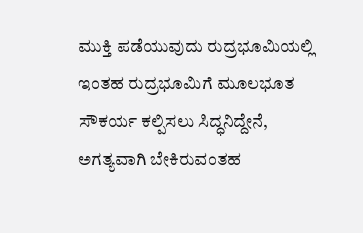ಮುಕ್ತಿ ಪಡೆಯುವುದು ರುದ್ರಭೂಮಿಯಲ್ಲಿ ಇಂತಹ ರುದ್ರಭೂಮಿಗೆ ಮೂಲಭೂತ ಸೌಕರ್ಯ ಕಲ್ಪಿಸಲು ಸಿದ್ಧನಿದ್ದೇನೆ, ಅಗತ್ಯವಾಗಿ ಬೇಕಿರುವಂತಹ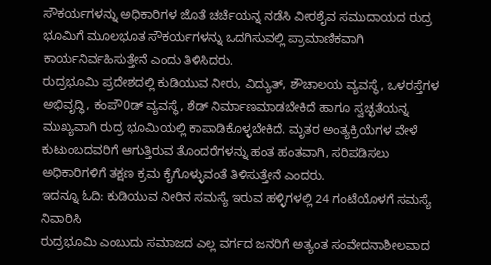ಸೌಕರ್ಯಗಳನ್ನು ಅಧಿಕಾರಿಗಳ ಜೊತೆ ಚರ್ಚೆಯನ್ನ ನಡೆಸಿ ವೀರಶೈವ ಸಮುದಾಯದ ರುದ್ರ ಭೂಮಿಗೆ ಮೂಲಭೂತ ಸೌಕರ್ಯಗಳನ್ನು ಒದಗಿಸುವಲ್ಲಿ ಪ್ರಾಮಾಣಿಕವಾಗಿ ಕಾರ್ಯನಿರ್ವಹಿಸುತ್ತೇನೆ ಎಂದು ತಿಳಿಸಿದರು.
ರುದ್ರಭೂಮಿ ಪ್ರದೇಶದಲ್ಲಿ ಕುಡಿಯುವ ನೀರು, ವಿದ್ಯುತ್, ಶೌಚಾಲಯ ವ್ಯವಸ್ಥೆ, ಒಳರಸ್ತೆಗಳ ಅಭಿವೃದ್ಧಿ, ಕಂಪೌ0ಡ್ ವ್ಯವಸ್ಥೆ, ಶೆಡ್ ನಿರ್ಮಾಣಮಾಡಬೇಕಿದೆ ಹಾಗೂ ಸ್ವಚ್ಛತೆಯನ್ನ ಮುಖ್ಯವಾಗಿ ರುದ್ರ ಭೂಮಿಯಲ್ಲಿ ಕಾಪಾಡಿಕೊಳ್ಳಬೇಕಿದೆ. ಮೃತರ ಅಂತ್ಯಕ್ರಿಯೆಗಳ ವೇಳೆ ಕುಟುಂಬದವರಿಗೆ ಆಗುತ್ತಿರುವ ತೊಂದರೆಗಳನ್ನು ಹಂತ ಹಂತವಾಗಿ, ಸರಿಪಡಿಸಲು ಅಧಿಕಾರಿಗಳಿಗೆ ತಕ್ಷಣ ಕ್ರಮ ಕೈಗೊಳ್ಳುವಂತೆ ತಿಳಿಸುತ್ತೇನೆ ಎಂದರು.
ಇದನ್ನೂ ಓದಿ: ಕುಡಿಯುವ ನೀರಿನ ಸಮಸ್ಯೆ ಇರುವ ಹಳ್ಳಿಗಳಲ್ಲಿ 24 ಗಂಟೆಯೊಳಗೆ ಸಮಸ್ಯೆ ನಿವಾರಿಸಿ
ರುದ್ರಭೂಮಿ ಎಂಬುದು ಸಮಾಜದ ಎಲ್ಲ ವರ್ಗದ ಜನರಿಗೆ ಅತ್ಯಂತ ಸಂವೇದನಾಶೀಲವಾದ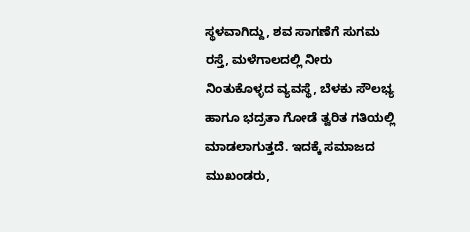ಸ್ಥಳವಾಗಿದ್ದು, ಶವ ಸಾಗಣೆಗೆ ಸುಗಮ ರಸ್ತೆ, ಮಳೆಗಾಲದಲ್ಲಿ ನೀರು ನಿಂತುಕೊಳ್ಳದ ವ್ಯವಸ್ಥೆ, ಬೆಳಕು ಸೌಲಭ್ಯ ಹಾಗೂ ಭದ್ರತಾ ಗೋಡೆ ತ್ವರಿತ ಗತಿಯಲ್ಲಿ ಮಾಡಲಾಗುತ್ತದೆ. ಇದಕ್ಕೆ ಸಮಾಜದ ಮುಖಂಡರು,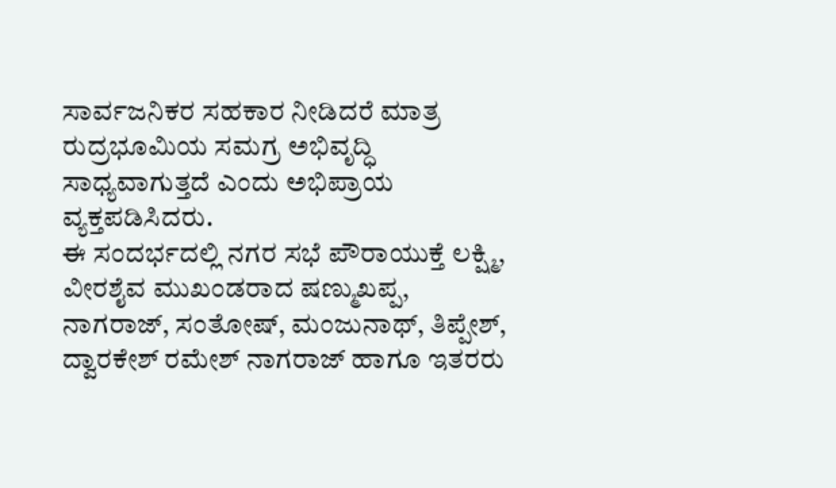ಸಾರ್ವಜನಿಕರ ಸಹಕಾರ ನೀಡಿದರೆ ಮಾತ್ರ ರುದ್ರಭೂಮಿಯ ಸಮಗ್ರ ಅಭಿವೃದ್ಧಿ ಸಾಧ್ಯವಾಗುತ್ತದೆ ಎಂದು ಅಭಿಪ್ರಾಯ ವ್ಯಕ್ತಪಡಿಸಿದರು.
ಈ ಸಂದರ್ಭದಲ್ಲಿ ನಗರ ಸಭೆ ಪೌರಾಯುಕ್ತೆ ಲಕ್ಷ್ಮಿ, ವೀರಶೈವ ಮುಖಂಡರಾದ ಷಣ್ಮುಖಪ್ಪ, ನಾಗರಾಜ್, ಸಂತೋಷ್, ಮಂಜುನಾಥ್, ತಿಪ್ಪೇಶ್, ದ್ವಾರಕೇಶ್ ರಮೇಶ್ ನಾಗರಾಜ್ ಹಾಗೂ ಇತರರು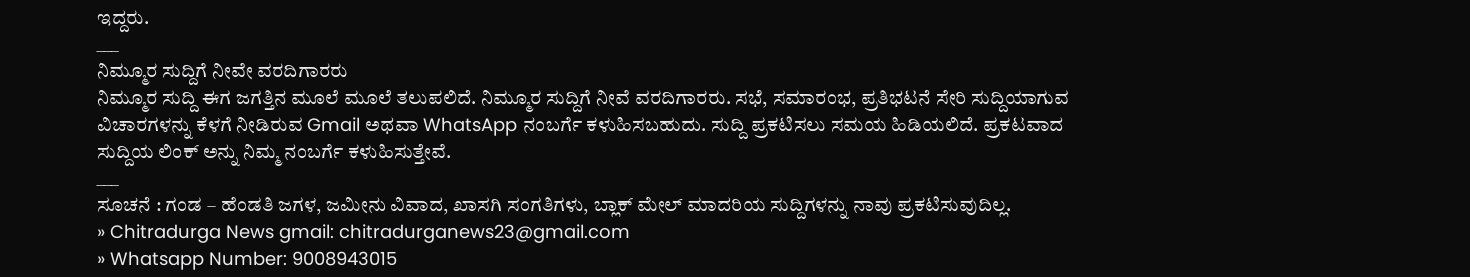ಇದ್ದರು.
___
ನಿಮ್ಮೂರ ಸುದ್ದಿಗೆ ನೀವೇ ವರದಿಗಾರರು
ನಿಮ್ಮೂರ ಸುದ್ದಿ ಈಗ ಜಗತ್ತಿನ ಮೂಲೆ ಮೂಲೆ ತಲುಪಲಿದೆ. ನಿಮ್ಮೂರ ಸುದ್ದಿಗೆ ನೀವೆ ವರದಿಗಾರರು. ಸಭೆ, ಸಮಾರಂಭ, ಪ್ರತಿಭಟನೆ ಸೇರಿ ಸುದ್ದಿಯಾಗುವ ವಿಚಾರಗಳನ್ನು ಕೆಳಗೆ ನೀಡಿರುವ Gmail ಅಥವಾ WhatsApp ನಂಬರ್ಗೆ ಕಳುಹಿಸಬಹುದು. ಸುದ್ದಿ ಪ್ರಕಟಿಸಲು ಸಮಯ ಹಿಡಿಯಲಿದೆ. ಪ್ರಕಟವಾದ ಸುದ್ದಿಯ ಲಿಂಕ್ ಅನ್ನು ನಿಮ್ಮ ನಂಬರ್ಗೆ ಕಳುಹಿಸುತ್ತೇವೆ.
___
ಸೂಚನೆ : ಗಂಡ – ಹೆಂಡತಿ ಜಗಳ, ಜಮೀನು ವಿವಾದ, ಖಾಸಗಿ ಸಂಗತಿಗಳು, ಬ್ಲಾಕ್ ಮೇಲ್ ಮಾದರಿಯ ಸುದ್ದಿಗಳನ್ನು ನಾವು ಪ್ರಕಟಿಸುವುದಿಲ್ಲ.
» Chitradurga News gmail: chitradurganews23@gmail.com
» Whatsapp Number: 9008943015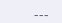___